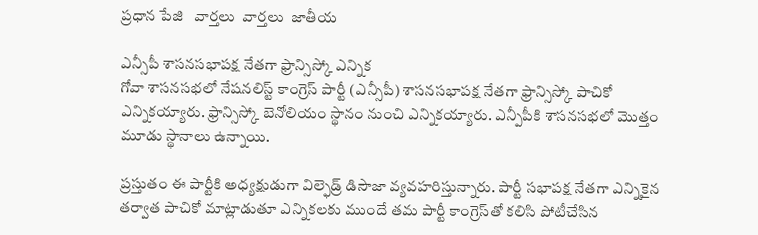ప్రధాన పేజి   వార్తలు  వార్తలు  జాతీయ

ఎన్సీపీ శాసనసభాపక్ష నేతగా ఫ్రాన్సిస్కో ఎన్నిక
గోవా శాసనసభలో నేషనలిస్ట్ కాంగ్రెస్ పార్టీ (ఎన్సీపీ) శాసనసభాపక్ష నేతగా ఫ్రాన్సిస్కో పాచికో ఎన్నికయ్యారు. ఫ్రాన్సిస్కో బెనోలియం స్థానం నుంచి ఎన్నికయ్యారు. ఎన్పీపీకి శాసనసభలో మొత్తం మూడు స్థానాలు ఉన్నాయి.

ప్రస్తుతం ఈ పార్టీకి అధ్యక్షుడుగా విల్ఫెడ్ర్ డిసౌజా వ్యవహరిస్తున్నారు. పార్టీ సభాపక్ష నేతగా ఎన్నికైన తర్వాత పాచికో మాట్లాడుతూ ఎన్నికలకు ముందే తమ పార్టీ కాంగ్రెస్‌తో కలిసి పోటీచేసిన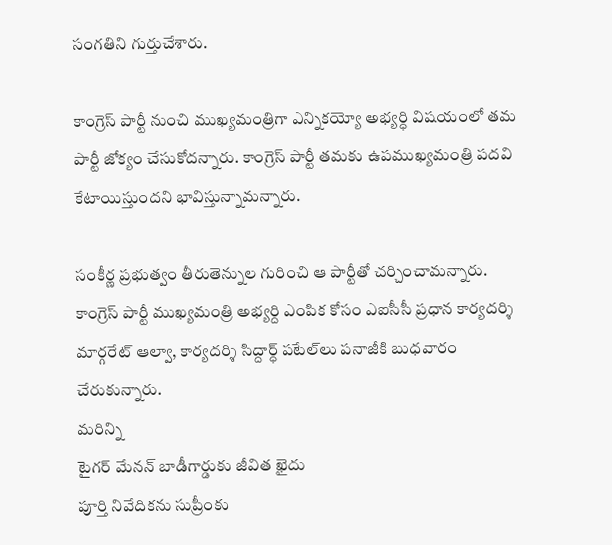సంగతిని గుర్తుచేశారు.

కాంగ్రెస్ పార్టీ నుంచి ముఖ్యమంత్రిగా ఎన్నికయ్యో అభ్యర్ధి విషయంలో తమ పార్టీ జోక్యం చేసుకోదన్నారు. కాంగ్రెస్ పార్టీ తమకు ఉపముఖ్యమంత్రి పదవి కేటాయిస్తుందని భావిస్తున్నామన్నారు.

సంకీర్ణ ప్రభుత్వం తీరుతెన్నుల గురించి ఆ పార్టీతో చర్చించామన్నారు. కాంగ్రెస్ పార్టీ ముఖ్యమంత్రి అభ్యర్ది ఎంపిక కోసం ఎఐసీసీ ప్రధాన కార్యదర్శి మార్గరేట్ ఆల్వా, కార్యదర్శి సిద్దార్ధ్ పటేల్‌లు పనాజీకి బుధవారం చేరుకున్నారు.
మరిన్ని
టైగర్ మేనన్ బాడీగార్డుకు జీవిత ఖైదు
పూర్తి నివేదికను సుప్రీంకు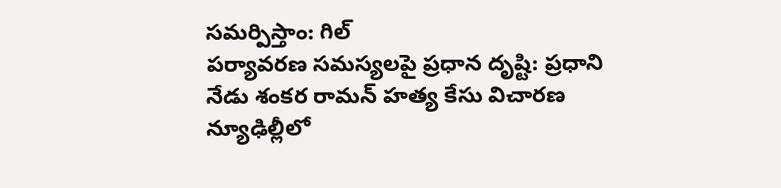సమర్పిస్తాం: గిల్
పర్యావరణ సమస్యలపై ప్రధాన దృష్టి: ప్రధాని
నేడు శంకర రామన్ హత్య కేసు విచారణ
న్యూఢిల్లీలో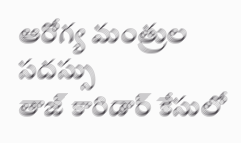ఆరోగ్య మంత్రుల సదస్సు
తాజ్‌ కారిడార్ కేసులో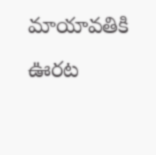మాయావతికి ఊరట